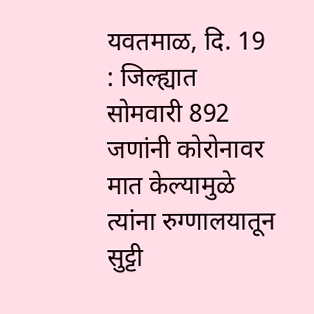यवतमाळ, दि. 19 : जिल्ह्यात सोमवारी 892 जणांनी कोरोनावर मात केल्यामुळे त्यांना रुग्णालयातून सुट्टी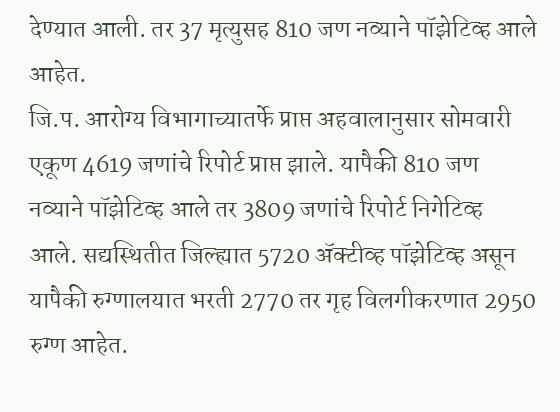देण्यात आली. तर 37 मृत्युसह 810 जण नव्याने पॉझेटिव्ह आले आहेत.
जि.प. आरोग्य विभागाच्यातर्फे प्राप्त अहवालानुसार सोमवारी एकूण 4619 जणांचे रिपोर्ट प्राप्त झाले. यापैकी 810 जण नव्याने पॉझेटिव्ह आले तर 3809 जणांचे रिपोर्ट निगेटिव्ह आले. सद्यस्थितीत जिल्ह्यात 5720 ॲक्टीव्ह पॉझेटिव्ह असून यापैकी रुग्णालयात भरती 2770 तर गृह विलगीकरणात 2950 रुग्ण आहेत.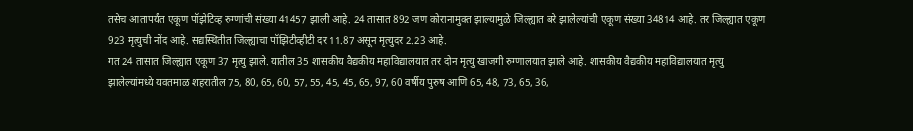तसेच आतापर्यंत एकूण पॉझेटिव्ह रुग्णांची संख्या 41457 झाली आहे. 24 तासात 892 जण कोरानामुक्त झाल्यामुळे जिल्ह्यात बरे झालेल्यांची एकूण संख्या 34814 आहे. तर जिल्ह्यात एकूण 923 मृत्युची नोंद आहे. सद्यस्थितीत जिल्ह्याचा पॉझिटीव्हीटी दर 11.87 असून मृत्युदर 2.23 आहे.
गत 24 तासात जिल्ह्यात एकूण 37 मृत्यु झाले. यातील 35 शासकीय वैद्यकीय महाविद्यालयात तर दोन मृत्यु खाजगी रुग्णालयात झाले आहे. शासकीय वैद्यकीय महाविद्यालयात मृत्यु झालेल्यांमध्ये यवतमाळ शहरातील 75, 80, 65, 60, 57, 55, 45, 45, 65, 97, 60 वर्षीय पुरुष आणि 65, 48, 73, 65, 36,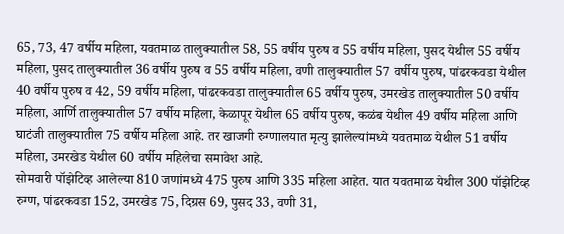65, 73, 47 वर्षीय महिला, यवतमाळ तालुक्यातील 58, 55 वर्षीय पुरुष व 55 वर्षीय महिला, पुसद येथील 55 वर्षीय महिला, पुसद तालुक्यातील 36 वर्षीय पुरुष व 55 वर्षीय महिला, वणी तालुक्यातील 57 वर्षीय पुरुष, पांढरकवडा येथील 40 वर्षीय पुरुष व 42, 59 वर्षीय महिला, पांढरकवडा तालुक्यातील 65 वर्षीय पुरुष, उमरखेड तालुक्यातील 50 वर्षीय महिला, आर्णि तालुक्यातील 57 वर्षीय महिला, केळापूर येथील 65 वर्षीय पुरुष, कळंब येथील 49 वर्षीय महिला आणि घाटंजी तालुक्यातील 75 वर्षीय महिला आहे. तर खाजगी रुग्णालयात मृत्यु झालेल्यांमध्ये यवतमाळ येथील 51 वर्षीय महिला, उमरखेड येथील 60 वर्षीय महिलेचा समावेश आहे.
सोमवारी पॉझेटिव्ह आलेल्या 810 जणांमध्ये 475 पुरुष आणि 335 महिला आहेत. यात यवतमाळ येथील 300 पॉझेटिव्ह रुग्ण, पांढरकवडा 152, उमरखेड 75, दिग्रस 69, पुसद 33, वणी 31,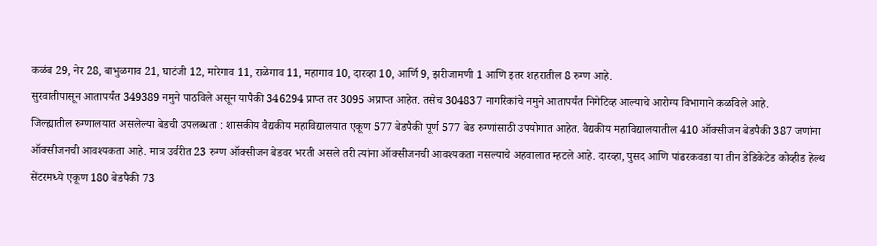कळंब 29, नेर 28, बाभुळगाव 21, घाटंजी 12, मारेगाव 11, राळेगाव 11, महागाव 10, दारव्हा 10, आर्णि 9, झरीजामणी 1 आणि इतर शहरातील 8 रुग्ण आहे.
सुरवातीपासून आतापर्यंत 349389 नमुने पाठविले असून यापैकी 346294 प्राप्त तर 3095 अप्राप्त आहेत. तसेच 304837 नागरिकांचे नमुने आतापर्यंत निगेटिव्ह आल्याचे आरोग्य विभागाने कळविले आहे.
जिल्ह्यातील रुग्णालयात असलेल्या बेडची उपलब्धता : शासकीय वैद्यकीय महाविद्यालयात एकूण 577 बेडपैकी पूर्ण 577 बेड रुग्णांसाठी उपयोगात आहेत. वैद्यकीय महाविद्यालयातील 410 ऑक्सीजन बेडपैकी 387 जणांना ऑक्सीजनची आवश्यकता आहे. मात्र उर्वरीत 23 रुग्ण ऑक्सीजन बेडवर भरती असले तरी त्यांना ऑक्सीजनची आवश्यकता नसल्याचे अहवालात म्हटले आहे. दारव्हा, पुसद आणि पांढरकवडा या तीन डेडिकेटेड कोव्हीड हेल्थ सेंटरमध्ये एकूण 180 बेडपैकी 73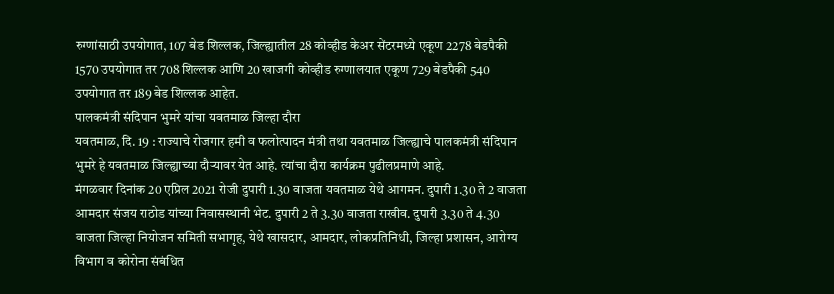रुग्णांसाठी उपयोगात, 107 बेड शिल्लक, जिल्ह्यातील 28 कोव्हीड केअर सेंटरमध्ये एकूण 2278 बेडपैकी 1570 उपयोगात तर 708 शिल्लक आणि 20 खाजगी कोव्हीड रुग्णालयात एकूण 729 बेडपैकी 540 उपयोगात तर 189 बेड शिल्लक आहेत.
पालकमंत्री संदिपान भुमरे यांचा यवतमाळ जिल्हा दौरा
यवतमाळ, दि. 19 : राज्याचे रोजगार हमी व फलोत्पादन मंत्री तथा यवतमाळ जिल्ह्याचे पालकमंत्री संदिपान भुमरे हे यवतमाळ जिल्ह्याच्या दौऱ्यावर येत आहे. त्यांचा दौरा कार्यक्रम पुढीलप्रमाणे आहे.
मंगळवार दिनांक 20 एप्रिल 2021 रोजी दुपारी 1.30 वाजता यवतमाळ येथे आगमन. दुपारी 1.30 ते 2 वाजता आमदार संजय राठोड यांच्या निवासस्थानी भेट. दुपारी 2 ते 3.30 वाजता राखीव. दुपारी 3.30 ते 4.30 वाजता जिल्हा नियोजन समिती सभागृह, येथे खासदार, आमदार, लोकप्रतिनिधी, जिल्हा प्रशासन, आरोग्य विभाग व कोरोना संबंधित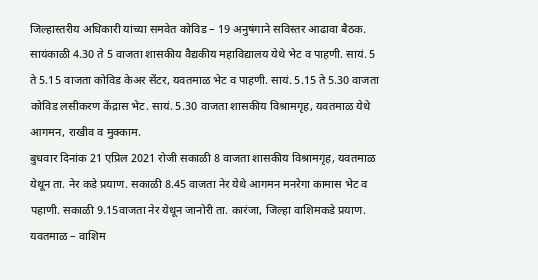जिल्हास्तरीय अधिकारी यांच्या समवेत कोविड – 19 अनुषंगाने सविस्तर आढावा बैठक. सायंकाळी 4.30 ते 5 वाजता शासकीय वैद्यकीय महाविद्यालय येथे भेट व पाहणी. सायं. 5 ते 5.15 वाजता कोविड केअर सेंटर, यवतमाळ भेट व पाहणी. सायं. 5.15 ते 5.30 वाजता कोविड लसीकरण केंद्रास भेट. सायं. 5.30 वाजता शासकीय विश्रामगृह, यवतमाळ येथे आगमन, राखीव व मुक्काम.
बुधवार दिनांक 21 एप्रिल 2021 रोजी सकाळी 8 वाजता शासकीय विश्रामगृह, यवतमाळ येथून ता. नेर कडे प्रयाण. सकाळी 8.45 वाजता नेर येथे आगमन मनरेगा कामास भेट व पहाणी. सकाळी 9.15वाजता नेर येथून जानोरी ता. कारंजा, जिल्हा वाशिमकडे प्रयाण.
यवतमाळ – वाशिम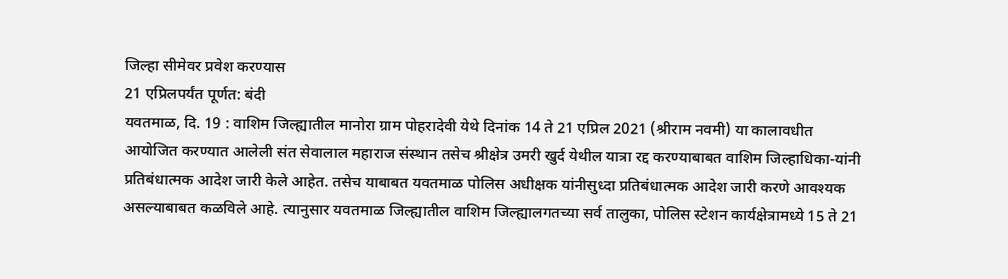जिल्हा सीमेवर प्रवेश करण्यास
21 एप्रिलपर्यंत पूर्णत: बंदी
यवतमाळ, दि. 19 : वाशिम जिल्ह्यातील मानोरा ग्राम पोहरादेवी येथे दिनांक 14 ते 21 एप्रिल 2021 (श्रीराम नवमी) या कालावधीत आयोजित करण्यात आलेली संत सेवालाल महाराज संस्थान तसेच श्रीक्षेत्र उमरी खुर्द येथील यात्रा रद्द करण्याबाबत वाशिम जिल्हाधिका-यांनी प्रतिबंधात्मक आदेश जारी केले आहेत. तसेच याबाबत यवतमाळ पोलिस अधीक्षक यांनीसुध्दा प्रतिबंधात्मक आदेश जारी करणे आवश्यक असल्याबाबत कळविले आहे. त्यानुसार यवतमाळ जिल्ह्यातील वाशिम जिल्ह्यालगतच्या सर्व तालुका, पोलिस स्टेशन कार्यक्षेत्रामध्ये 15 ते 21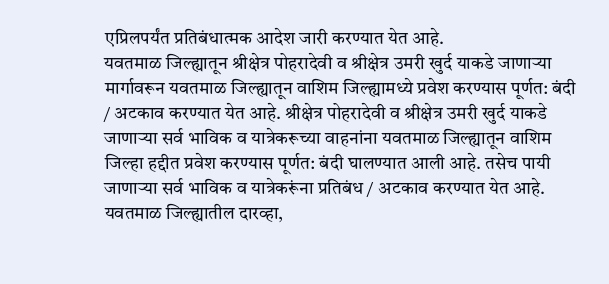एप्रिलपर्यंत प्रतिबंधात्मक आदेश जारी करण्यात येत आहे.
यवतमाळ जिल्ह्यातून श्रीक्षेत्र पोहरादेवी व श्रीक्षेत्र उमरी खुर्द याकडे जाणाऱ्या मार्गावरून यवतमाळ जिल्ह्यातून वाशिम जिल्ह्यामध्ये प्रवेश करण्यास पूर्णत: बंदी / अटकाव करण्यात येत आहे. श्रीक्षेत्र पोहरादेवी व श्रीक्षेत्र उमरी खुर्द याकडे जाणाऱ्या सर्व भाविक व यात्रेकरूच्या वाहनांना यवतमाळ जिल्ह्यातून वाशिम जिल्हा हद्दीत प्रवेश करण्यास पूर्णत: बंदी घालण्यात आली आहे. तसेच पायी जाणाऱ्या सर्व भाविक व यात्रेकरूंना प्रतिबंध / अटकाव करण्यात येत आहे. यवतमाळ जिल्ह्यातील दारव्हा,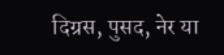दिग्रस, पुसद, नेर या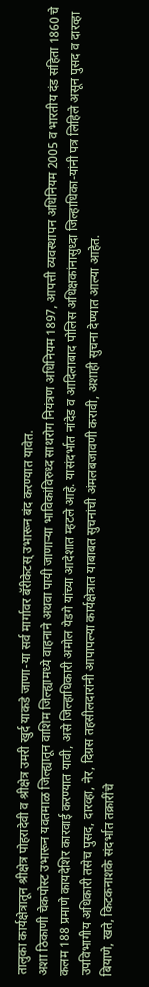तालुका कार्यक्षेत्रातून श्रीक्षेत्र पोहरादेवी व श्रीक्षेत्र उमरी खुर्द याकडे जाणा-या सर्व मार्गावर बॅरीकेटस् उभारून बंद करण्यात यावेत.
अशा ठिकाणी चेकपोस्ट उभारून यवतमाळ जिल्ह्यातून वाशिम जिल्ह्यामध्ये वाहनाने अथवा पायी जाणाऱ्या भाविकांविरुध्द साथरोग नियंत्रण अधिनियम 1897, आपत्ती व्यवस्थापन अधिनियम 2005 व भारतीय दंड संहिता 1860 चे कलम 188 प्रमाणे कायदेशिर कारवाई करण्यात यावी, असे जिल्हाधिकारी अमोल येडगे यांच्या आदेशात म्हटले आहे. यासंदर्भात नांदेड व आदिलाबाद पोलिस अधिक्षकांनासुध्दा जिल्हाधिका-यांनी पत्र लिहिले असून पुसद व दारव्हा उपविभागीय अधिकारी तसेच पुसद, दारव्हा, नेर, दिग्रस तहसीलदारांनी आपापल्या कार्यक्षेत्रात याबाबत सुचनांची अंमलबजावणी करावी, अशाही सुचना देण्यात आल्या आहेत.
बियाणे, खते, किटकनाशके संदर्भात तक्रारींचे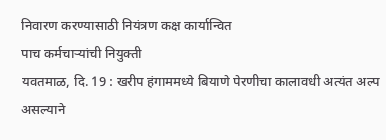निवारण करण्यासाठी नियंत्रण कक्ष कार्यान्वित
पाच कर्मचाऱ्यांची नियुक्ती
यवतमाळ, दि. 19 : खरीप हंगाममध्ये बियाणे पेरणीचा कालावधी अत्यंत अल्प असल्याने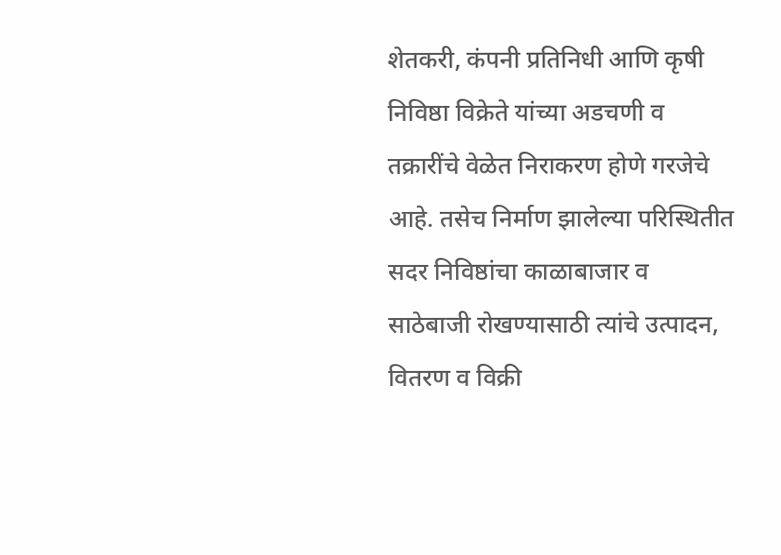शेतकरी, कंपनी प्रतिनिधी आणि कृषी निविष्ठा विक्रेते यांच्या अडचणी व तक्रारींचे वेळेत निराकरण होणे गरजेचे आहे. तसेच निर्माण झालेल्या परिस्थितीत सदर निविष्ठांचा काळाबाजार व साठेबाजी रोखण्यासाठी त्यांचे उत्पादन, वितरण व विक्री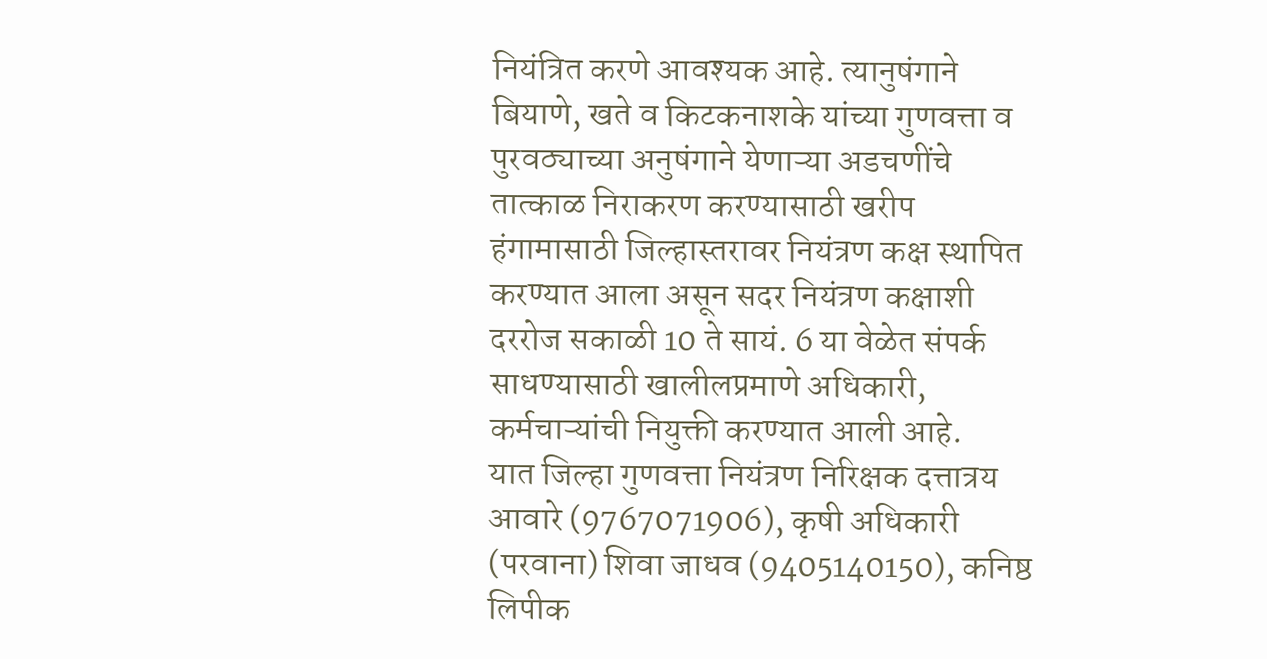नियंत्रित करणे आवश्यक आहे. त्यानुषंगाने बियाणे, खते व किटकनाशके यांच्या गुणवत्ता व पुरवठ्याच्या अनुषंगाने येणाऱ्या अडचणींचे तात्काळ निराकरण करण्यासाठी खरीप हंगामासाठी जिल्हास्तरावर नियंत्रण कक्ष स्थापित करण्यात आला असून सदर नियंत्रण कक्षाशी दररोज सकाळी 10 ते सायं. 6 या वेळेत संपर्क साधण्यासाठी खालीलप्रमाणे अधिकारी, कर्मचाऱ्यांची नियुक्ती करण्यात आली आहे.
यात जिल्हा गुणवत्ता नियंत्रण निरिक्षक दत्तात्रय आवारे (9767071906), कृषी अधिकारी (परवाना) शिवा जाधव (9405140150), कनिष्ठ लिपीक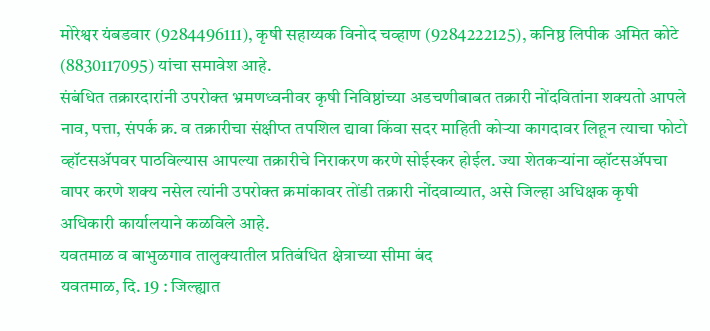मोरेश्वर यंबडवार (9284496111), कृषी सहाय्यक विनोद चव्हाण (9284222125), कनिष्ठ लिपीक अमित कोटे (8830117095) यांचा समावेश आहे.
संबंधित तक्रारदारांनी उपरोक्त भ्रमणध्वनीवर कृषी निविष्ठांच्या अडचणीबाबत तक्रारी नोंदवितांना शक्यतो आपले नाव, पत्ता, संपर्क क्र. व तक्रारीचा संक्षीप्त तपशिल द्यावा किंवा सदर माहिती कोऱ्या कागदावर लिहून त्याचा फोटो व्हॉटसॲपवर पाठविल्यास आपल्या तक्रारीचे निराकरण करणे सोईस्कर होईल. ज्या शेतकऱ्यांना व्हॉटसॲपचा वापर करणे शक्य नसेल त्यांनी उपरोक्त क्रमांकावर तोंडी तक्रारी नोंदवाव्यात, असे जिल्हा अधिक्षक कृषी अधिकारी कार्यालयाने कळविले आहे.
यवतमाळ व बाभुळगाव तालुक्यातील प्रतिबंधित क्षेत्राच्या सीमा बंद
यवतमाळ, दि. 19 : जिल्ह्यात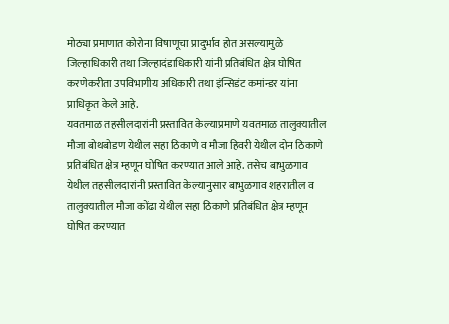मोठ्या प्रमाणात कोरोना विषाणूचा प्रादुर्भाव होत असल्यामुळे जिल्हाधिकारी तथा जिल्हादंडाधिकारी यांनी प्रतिबंधित क्षेत्र घोषित करणेकरीता उपविभागीय अधिकारी तथा इंन्सिडंट कमांन्डर यांना प्राधिकृत केले आहे.
यवतमाळ तहसीलदारांनी प्रस्तावित केल्याप्रमाणे यवतमाळ तालुक्यातील मौजा बोथबोडण येथील सहा ठिकाणे व मौजा हिवरी येथील दोन ठिकाणे प्रतिबंधित क्षेत्र म्हणून घोषित करण्यात आले आहे. तसेच बाभुळगाव येथील तहसीलदारांनी प्रस्तावित केल्यानुसार बाभुळगाव शहरातील व तालुक्यातील मौजा कोंढा येथील सहा ठिकाणे प्रतिबंधित क्षेत्र म्हणून घोषित करण्यात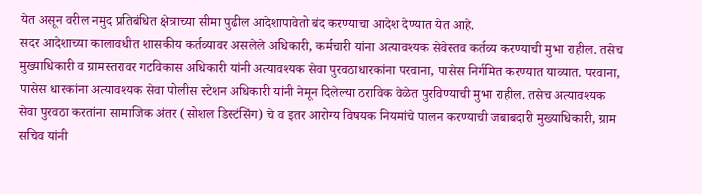येत असून वरील नमुद प्रतिबंधित क्षेत्राच्या सीमा पुढील आदेशापावेतो बंद करण्याचा आदेश देण्यात येत आहे.
सदर आदेशाच्या कालावधीत शासकीय कर्तव्यावर असलेले अधिकारी, कर्मचारी यांना अत्यावश्यक सेवेस्तव कर्तव्य करण्याची मुभा राहील. तसेच मुख्याधिकारी व ग्रामस्तरावर गटविकास अधिकारी यांनी अत्यावश्यक सेवा पुरवठाधारकांना परवाना, पासेस निर्गमित करण्यात याव्यात. परवाना, पासेस धारकांना अत्यावश्यक सेवा पोलीस स्टेशन अधिकारी यांनी नेमून दिलेल्या ठराविक वेळेत पुरविण्याची मुभा राहील. तसेच अत्यावश्यक सेवा पुरवठा करतांना सामाजिक अंतर (सोशल डिस्टंसिंग) चे व इतर आरोग्य विषयक नियमांचे पालन करण्याची जबाबदारी मुख्याधिकारी, ग्राम सचिव यांनी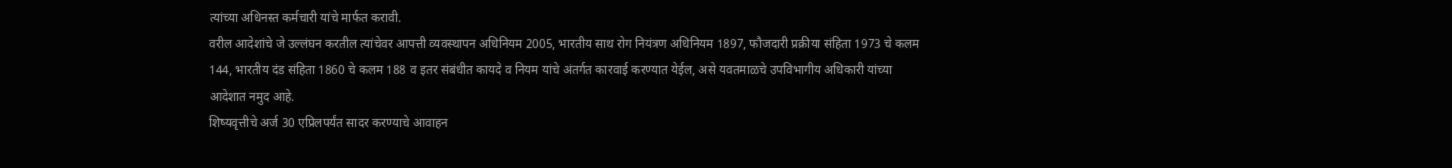त्यांच्या अधिनस्त कर्मचारी यांचे मार्फत करावी.
वरील आदेशांचे जे उल्लंघन करतील त्यांचेवर आपत्ती व्यवस्थापन अधिनियम 2005, भारतीय साथ रोग नियंत्रण अधिनियम 1897, फौजदारी प्रक्रीया संहिता 1973 चे कलम 144, भारतीय दंड संहिता 1860 चे कलम 188 व इतर संबंधीत कायदे व नियम यांचे अंतर्गत कारवाई करण्यात येईल, असे यवतमाळचे उपविभागीय अधिकारी यांच्या आदेशात नमुद आहे.
शिष्यवृत्तीचे अर्ज 30 एप्रिलपर्यंत सादर करण्याचे आवाहन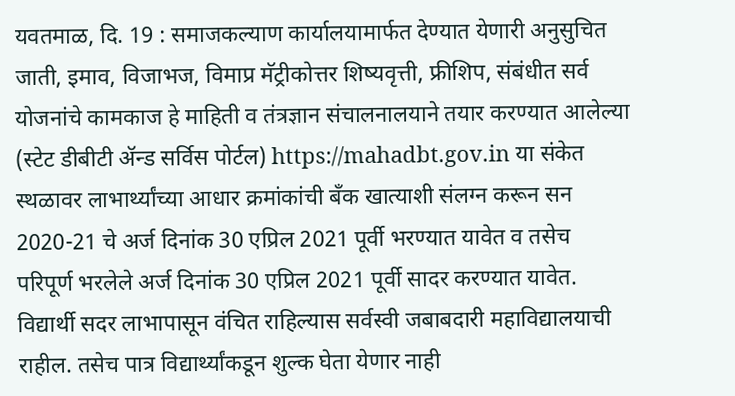यवतमाळ, दि. 19 : समाजकल्याण कार्यालयामार्फत देण्यात येणारी अनुसुचित जाती, इमाव, विजाभज, विमाप्र मॅट्रीकोत्तर शिष्यवृत्ती, फ्रीशिप, संबंधीत सर्व योजनांचे कामकाज हे माहिती व तंत्रज्ञान संचालनालयाने तयार करण्यात आलेल्या (स्टेट डीबीटी ॲन्ड सर्विस पोर्टल) https://mahadbt.gov.in या संकेत स्थळावर लाभार्थ्यांच्या आधार क्रमांकांची बँक खात्याशी संलग्न करून सन 2020-21 चे अर्ज दिनांक 30 एप्रिल 2021 पूर्वी भरण्यात यावेत व तसेच परिपूर्ण भरलेले अर्ज दिनांक 30 एप्रिल 2021 पूर्वी सादर करण्यात यावेत.
विद्यार्थी सदर लाभापासून वंचित राहिल्यास सर्वस्वी जबाबदारी महाविद्यालयाची राहील. तसेच पात्र विद्यार्थ्यांकडून शुल्क घेता येणार नाही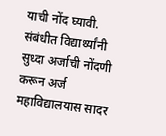याची नोंद घ्यावी. संबंधीत विद्यार्थ्यांनी सुध्दा अर्जाची नोंदणी करून अर्ज महाविद्यालयास सादर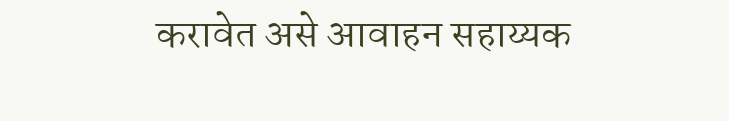करावेत असे आवाहन सहाय्यक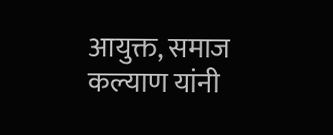आयुक्त, समाज कल्याण यांनी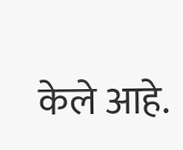केले आहे.